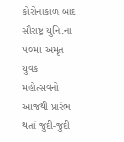કોરોનાકાળ બાદ સૌરાષ્ટ્ર યુનિ.ના ૫૦મા અમૃત યુવક મહોત્સવનો આજથી પ્રારંભ થતાં જુદી-જુદી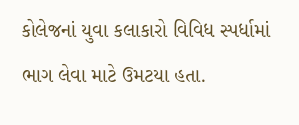કોલેજનાં યુવા કલાકારો વિવિધ સ્પર્ધામાં ભાગ લેવા માટે ઉમટયા હતા.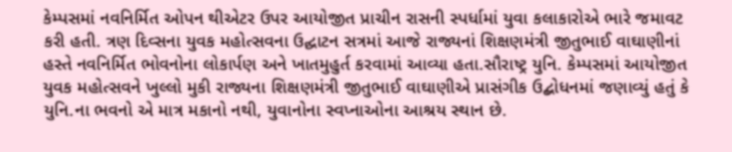કેમ્પસમાં નવનિર્મિત ઓપન થીએટર ઉપર આયોજીત પ્રાચીન રાસની સ્પર્ધામાં યુવા કલાકારોએ ભારે જમાવટ કરી હતી. ત્રણ દિવ્સના યુવક મહોત્સવના ઉદ્ઘાટન સત્રમાં આજે રાજ્યનાં શિક્ષણમંત્રી જીતુભાઈ વાઘાણીનાં હસ્તે નવનિર્મિત ભોવનોના લોકાર્પણ અને ખાતમુહુર્ત કરવામાં આવ્યા હતા.સૌરાષ્ટ્ર યુનિ. કેમ્પસમાં આયોજીત યુવક મહોત્સવને ખુલ્લો મુકી રાજ્યના શિક્ષણમંત્રી જીતુભાઈ વાઘાણીએ પ્રાસંગીક ઉદ્બોધનમાં જણાવ્યું હતું કે યુનિ.ના ભવનો એ માત્ર મકાનો નથી, યુવાનોના સ્વપ્નાઓના આશ્રય સ્થાન છે.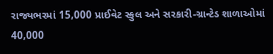રાજ્યભરમાં 15,000 પ્રાઈવેટ સ્કુલ અને સરકારી-ગ્રાન્ટેડ શાળાઓમાં 40,000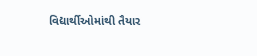વિદ્યાર્થીઓમાંથી તૈયાર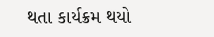થતા કાર્યક્રમ થયો